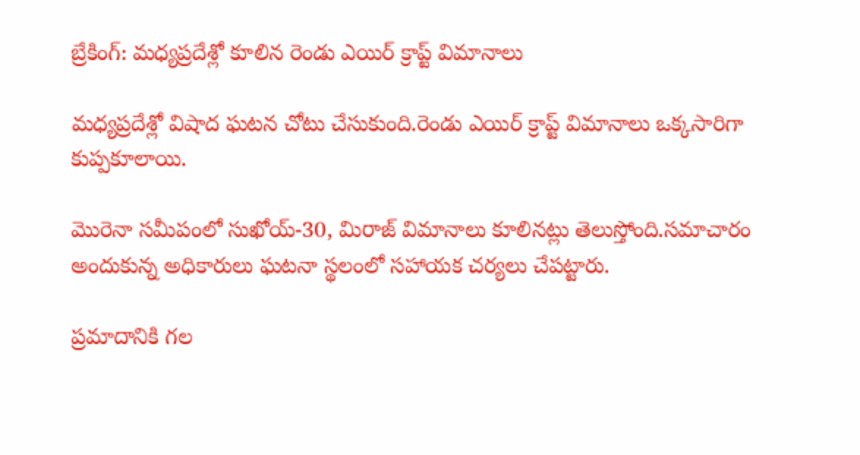బ్రేకింగ్: మధ్యప్రదేశ్లో కూలిన రెండు ఎయిర్ క్రాప్ట్ విమానాలు

మధ్యప్రదేశ్లో విషాద ఘటన చోటు చేసుకుంది.రెండు ఎయిర్ క్రాప్ట్ విమానాలు ఒక్కసారిగా కుప్పకూలాయి.

మొరెనా సమీపంలో సుఖోయ్-30, మిరాజ్ విమానాలు కూలినట్లు తెలుస్తోంది.సమాచారం అందుకున్న అధికారులు ఘటనా స్థలంలో సహాయక చర్యలు చేపట్టారు.

ప్రమాదానికి గల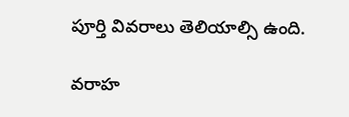పూర్తి వివరాలు తెలియాల్సి ఉంది.

వరాహ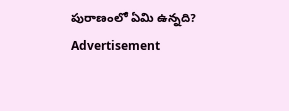పురాణంలో ఏమి ఉన్నది?
Advertisement